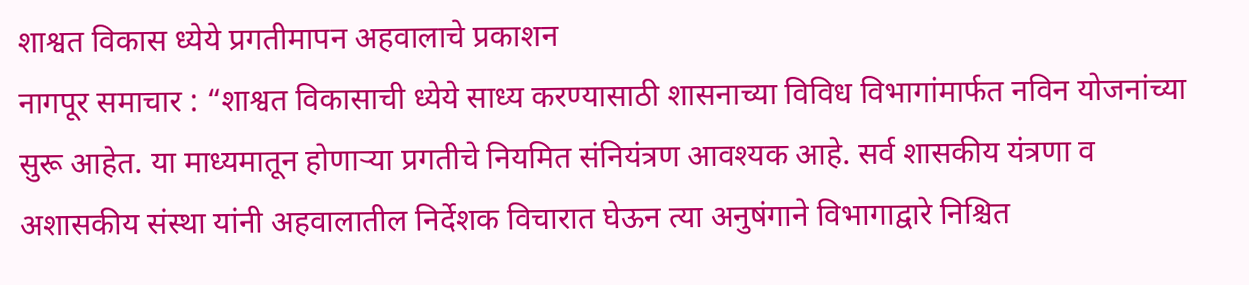शाश्वत विकास ध्येये प्रगतीमापन अहवालाचे प्रकाशन
नागपूर समाचार : “शाश्वत विकासाची ध्येये साध्य करण्यासाठी शासनाच्या विविध विभागांमार्फत नविन योजनांच्या सुरू आहेत. या माध्यमातून होणाऱ्या प्रगतीचे नियमित संनियंत्रण आवश्यक आहे. सर्व शासकीय यंत्रणा व अशासकीय संस्था यांनी अहवालातील निर्देशक विचारात घेऊन त्या अनुषंगाने विभागाद्वारे निश्चित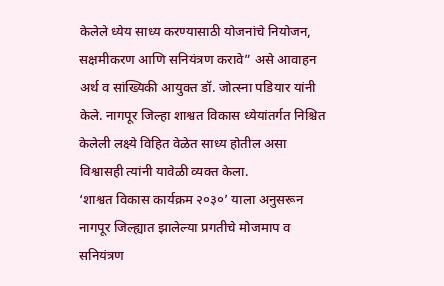केलेले ध्येय साध्य करण्यासाठी योजनांचे नियोजन, सक्षमीकरण आणि सनियंत्रण करावे” असे आवाहन अर्थ व सांख्यिकी आयुक्त डॉ. जोत्स्ना पडियार यांनी केले. नागपूर जिल्हा शाश्वत विकास ध्येयांतर्गत निश्चित केलेली लक्ष्ये विहित वेळेत साध्य होतील असा विश्वासही त्यांनी यावेळी व्यक्त केला.
‘शाश्वत विकास कार्यक्रम २०३०’ याला अनुसरून नागपूर जिल्ह्यात झालेल्या प्रगतीचे मोजमाप व सनियंत्रण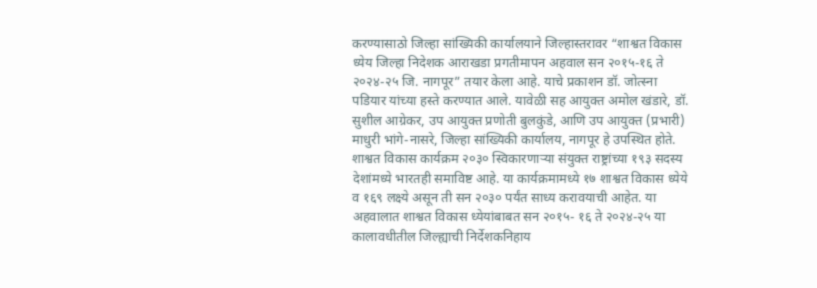करण्यासाठो जिल्हा सांख्यिकी कार्यालयाने जिल्हास्तरावर “शाश्वत विकास ध्येय जिल्हा निदेशक आराखडा प्रगतीमापन अहवाल सन २०१५-१६ ते २०२४-२५ जि. नागपूर” तयार केला आहे. याचे प्रकाशन डॉ. जोत्स्ना पडियार यांच्या हस्ते करण्यात आले. यावेळी सह आयुक्त अमोल खंडारे, डॉ. सुशील आग्रेकर, उप आयुक्त प्रणोती बुलकुंडे, आणि उप आयुक्त (प्रभारी) माधुरी भांगे-नासरे, जिल्हा सांख्यिकी कार्यालय, नागपूर हे उपस्थित होते.
शाश्वत विकास कार्यक्रम २०३० स्विकारणाऱ्या संयुक्त राष्ट्रांच्या १९३ सदस्य देशांमध्ये भारतही समाविष्ट आहे. या कार्यक्रमामध्ये १७ शाश्वत विकास ध्येये व १६९ लक्ष्ये असून ती सन २०३० पर्यंत साध्य करावयाची आहेत. या अहवालात शाश्वत विकास ध्येयांबाबत सन २०१५- १६ ते २०२४-२५ या कालावधीतील जिल्ह्याची निर्देशकनिहाय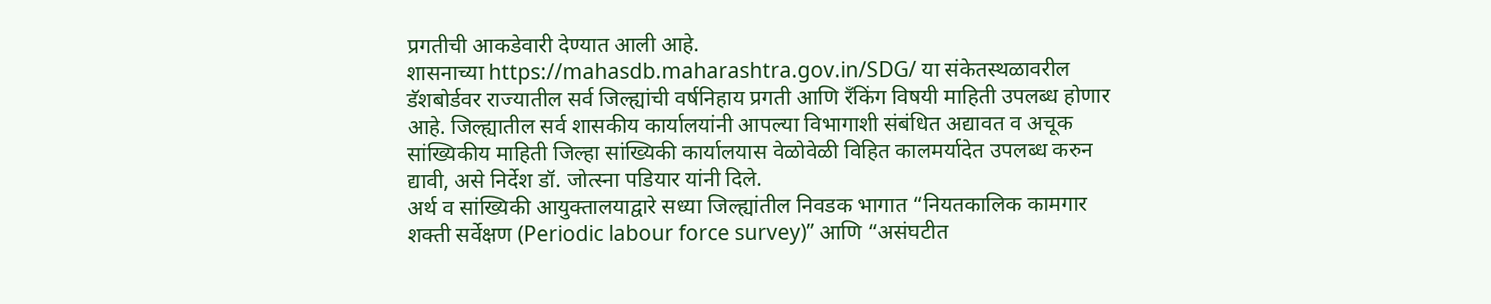प्रगतीची आकडेवारी देण्यात आली आहे.
शासनाच्या https://mahasdb.maharashtra.gov.in/SDG/ या संकेतस्थळावरील डॅशबोर्डवर राज्यातील सर्व जिल्ह्यांची वर्षनिहाय प्रगती आणि रँकिंग विषयी माहिती उपलब्ध होणार आहे. जिल्ह्यातील सर्व शासकीय कार्यालयांनी आपल्या विभागाशी संबंधित अद्यावत व अचूक सांख्यिकीय माहिती जिल्हा सांख्यिकी कार्यालयास वेळोवेळी विहित कालमर्यादेत उपलब्ध करुन द्यावी, असे निर्देश डॉ. जोत्स्ना पडियार यांनी दिले.
अर्थ व सांख्यिकी आयुक्तालयाद्वारे सध्या जिल्ह्यांतील निवडक भागात “नियतकालिक कामगार शक्ती सर्वेक्षण (Periodic labour force survey)” आणि “असंघटीत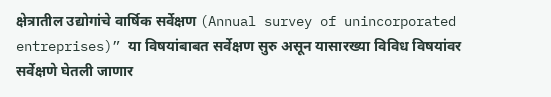क्षेत्रातील उद्योगांचे वार्षिक सर्वेक्षण (Annual survey of unincorporated entreprises)” या विषयांबाबत सर्वेक्षण सुरु असून यासारख्या विविध विषयांवर सर्वेक्षणे घेतली जाणार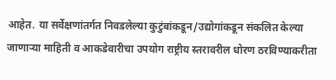आहेत. या सर्वेक्षणांतर्गत निवडलेल्या कुटुंबांकडून/उद्योगांकडून संकलित केल्या जाणाऱ्या माहिती व आकडेवारीचा उपयोग राष्ट्रीय स्तरावरील धोरण ठरविण्याकरीता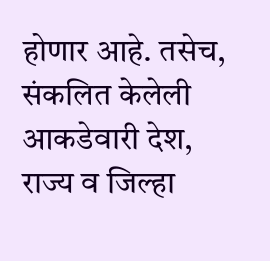होणार आहे. तसेच, संकलित केलेली आकडेवारी देश, राज्य व जिल्हा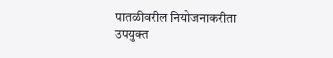पातळीवरील नियोजनाकरीता उपयुक्त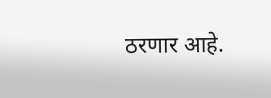ठरणार आहे.